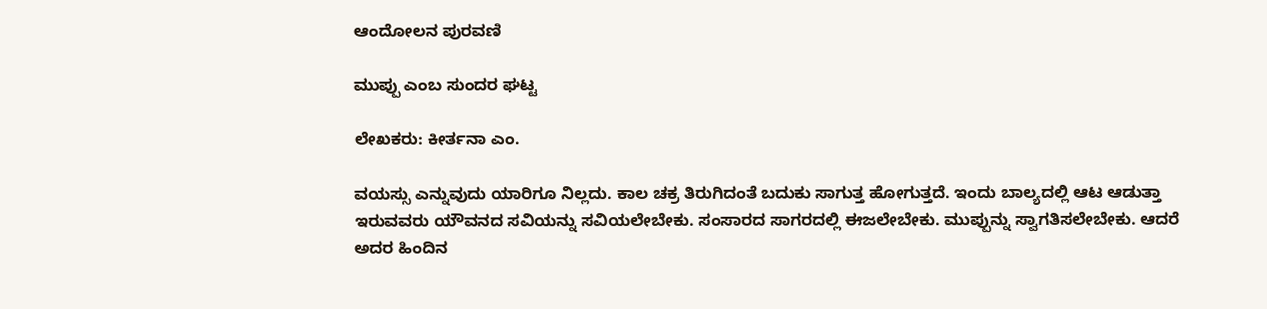ಆಂದೋಲನ ಪುರವಣಿ

ಮುಪ್ಪು ಎಂಬ ಸುಂದರ ಘಟ್ಟ

ಲೇಖಕರು: ಕೀರ್ತನಾ ಎಂ.

ವಯಸ್ಸು ಎನ್ನುವುದು ಯಾರಿಗೂ ನಿಲ್ಲದು. ಕಾಲ ಚಕ್ರ ತಿರುಗಿದಂತೆ ಬದುಕು ಸಾಗುತ್ತ ಹೋಗುತ್ತದೆ. ಇಂದು ಬಾಲ್ಯದಲ್ಲಿ ಆಟ ಆಡುತ್ತಾ ಇರುವವರು ಯೌವನದ ಸವಿಯನ್ನು ಸವಿಯಲೇಬೇಕು. ಸಂಸಾರದ ಸಾಗರದಲ್ಲಿ ಈಜಲೇಬೇಕು. ಮುಪ್ಪುನ್ನು ಸ್ವಾಗತಿಸಲೇಬೇಕು. ಆದರೆ ಅದರ ಹಿಂದಿನ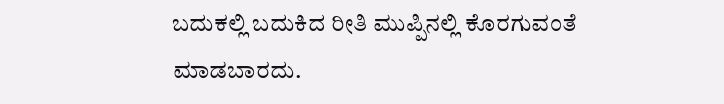ಬದುಕಲ್ಲಿ ಬದುಕಿದ ರೀತಿ ಮುಪ್ಪಿನಲ್ಲಿ ಕೊರಗುವಂತೆ ಮಾಡಬಾರದು.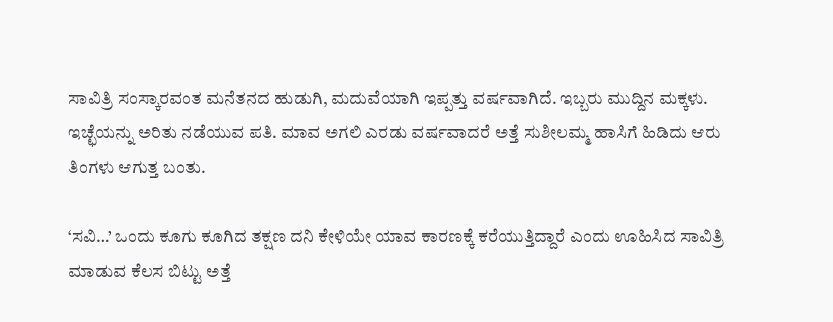ಸಾವಿತ್ರಿ ಸಂಸ್ಕಾರವಂತ ಮನೆತನದ ಹುಡುಗಿ, ಮದುವೆಯಾಗಿ ಇಪ್ಪತ್ತು ವರ್ಷವಾಗಿದೆ. ಇಬ್ಬರು ಮುದ್ದಿನ ಮಕ್ಕಳು. ಇಚ್ಛೆಯನ್ನು ಅರಿತು ನಡೆಯುವ ಪತಿ. ಮಾವ ಅಗಲಿ ಎರಡು ವರ್ಷವಾದರೆ ಅತ್ತೆ ಸುಶೀಲಮ್ಮ ಹಾಸಿಗೆ ಹಿಡಿದು ಆರು ತಿಂಗಳು ಆಗುತ್ತ ಬಂತು.

‘ಸವಿ…’ ಒಂದು ಕೂಗು ಕೂಗಿದ ತಕ್ಷಣ ದನಿ ಕೇಳಿಯೇ ಯಾವ ಕಾರಣಕ್ಕೆ ಕರೆಯುತ್ತಿದ್ದಾರೆ ಎಂದು ಊಹಿಸಿದ ಸಾವಿತ್ರಿ ಮಾಡುವ ಕೆಲಸ ಬಿಟ್ಟು ಅತ್ತೆ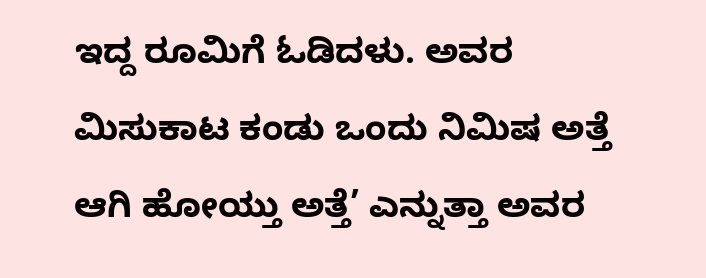ಇದ್ದ ರೂಮಿಗೆ ಓಡಿದಳು. ಅವರ ಮಿಸುಕಾಟ ಕಂಡು ಒಂದು ನಿಮಿಷ ಅತ್ತೆ ಆಗಿ ಹೋಯ್ತು ಅತ್ತೆ’ ಎನ್ನುತ್ತಾ ಅವರ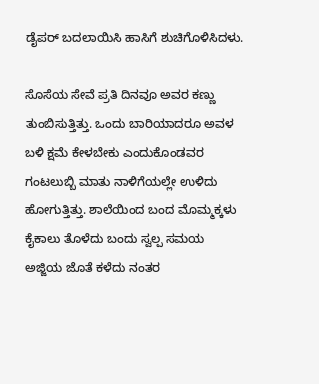ಡೈಪರ್ ಬದಲಾಯಿಸಿ ಹಾಸಿಗೆ ಶುಚಿಗೊಳಿಸಿದಳು.

ಸೊಸೆಯ ಸೇವೆ ಪ್ರತಿ ದಿನವೂ ಅವರ ಕಣ್ಣು ತುಂಬಿಸುತ್ತಿತ್ತು. ಒಂದು ಬಾರಿಯಾದರೂ ಅವಳ ಬಳಿ ಕ್ಷಮೆ ಕೇಳಬೇಕು ಎಂದುಕೊಂಡವರ ಗಂಟಲುಬ್ಬಿ ಮಾತು ನಾಳಿಗೆಯಲ್ಲೇ ಉಳಿದು ಹೋಗುತ್ತಿತ್ತು. ಶಾಲೆಯಿಂದ ಬಂದ ಮೊಮ್ಮಕ್ಕಳು ಕೈಕಾಲು ತೊಳೆದು ಬಂದು ಸ್ವಲ್ಪ ಸಮಯ ಅಜ್ಜಿಯ ಜೊತೆ ಕಳೆದು ನಂತರ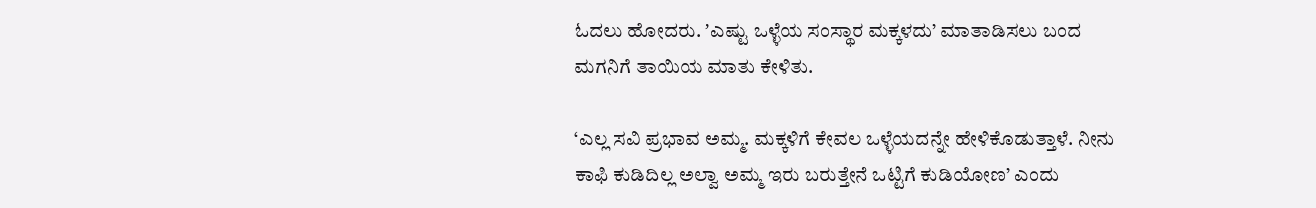ಓದಲು ಹೋದರು. ʼಎಷ್ಟು ಒಳ್ಳೆಯ ಸಂಸ್ಥಾರ ಮಕ್ಕಳದು’ ಮಾತಾಡಿಸಲು ಬಂದ ಮಗನಿಗೆ ತಾಯಿಯ ಮಾತು ಕೇಳಿತು.

‘ಎಲ್ಲ ಸವಿ ಪ್ರಭಾವ ಅಮ್ಮ. ಮಕ್ಕಳಿಗೆ ಕೇವಲ ಒಳ್ಳೆಯದನ್ನೇ ಹೇಳಿಕೊಡುತ್ತಾಳೆ. ನೀನು ಕಾಫಿ ಕುಡಿದಿಲ್ಲ ಅಲ್ವಾ ಅಮ್ಮ ಇರು ಬರುತ್ತೇನೆ ಒಟ್ಟಿಗೆ ಕುಡಿಯೋಣ’ ಎಂದು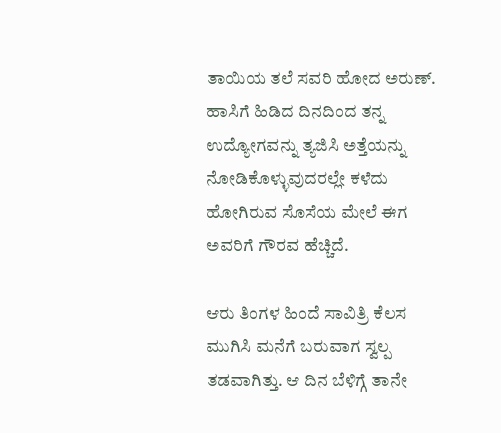ತಾಯಿಯ ತಲೆ ಸವರಿ ಹೋದ ಅರುಣ್. ಹಾಸಿಗೆ ಹಿಡಿದ ದಿನದಿಂದ ತನ್ನ ಉದ್ಯೋಗವನ್ನು ತ್ಯಜಿಸಿ ಅತ್ತೆಯನ್ನು ನೋಡಿಕೊಳ್ಳುವುದರಲ್ಲೇ ಕಳೆದು ಹೋಗಿರುವ ಸೊಸೆಯ ಮೇಲೆ ಈಗ ಅವರಿಗೆ ಗೌರವ ಹೆಚ್ಚಿದೆ.

ಆರು ತಿಂಗಳ ಹಿಂದೆ ಸಾವಿತ್ರಿ ಕೆಲಸ ಮುಗಿಸಿ ಮನೆಗೆ ಬರುವಾಗ ಸ್ವಲ್ಪ ತಡವಾಗಿತ್ತು. ಆ ದಿನ ಬೆಳಿಗ್ಗೆ ತಾನೇ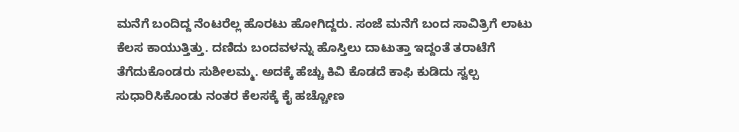ಮನೆಗೆ ಬಂದಿದ್ದ ನೆಂಟರೆಲ್ಲ ಹೊರಟು ಹೋಗಿದ್ದರು. ಸಂಜೆ ಮನೆಗೆ ಬಂದ ಸಾವಿತ್ರಿಗೆ ಲಾಟು ಕೆಲಸ ಕಾಯುತ್ತಿತ್ತು. ದಣಿದು ಬಂದವಳನ್ನು ಹೊಸ್ತಿಲು ದಾಟುತ್ತಾ ಇದ್ದಂತೆ ತರಾಟೆಗೆ ತೆಗೆದುಕೊಂಡರು ಸುಶೀಲಮ್ಮ. ಅದಕ್ಕೆ ಹೆಚ್ಚು ಕಿವಿ ಕೊಡದೆ ಕಾಫಿ ಕುಡಿದು ಸ್ವಲ್ಪ ಸುಧಾರಿಸಿಕೊಂಡು ನಂತರ ಕೆಲಸಕ್ಕೆ ಕೈ ಹಚ್ಚೋಣ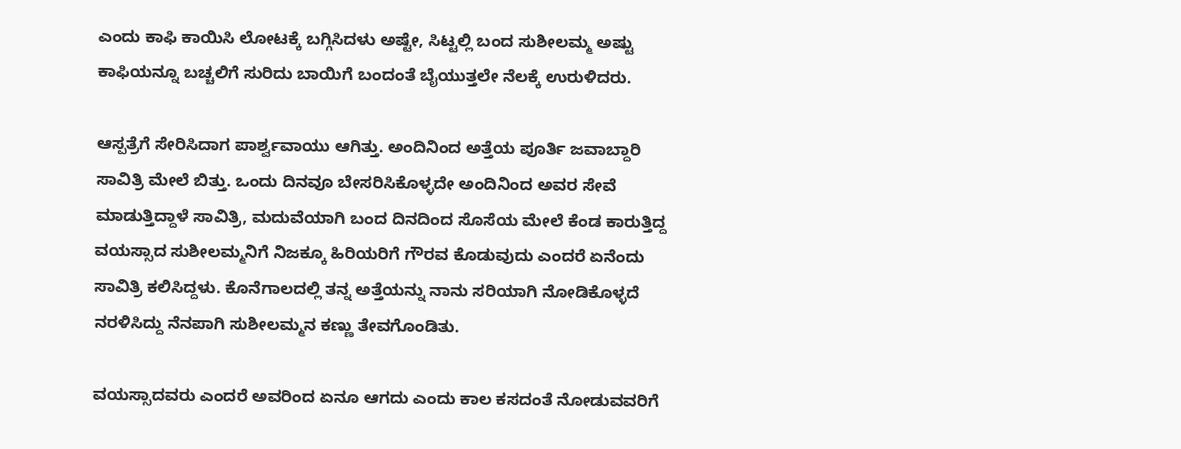ಎಂದು ಕಾಫಿ ಕಾಯಿಸಿ ಲೋಟಕ್ಕೆ ಬಗ್ಗಿಸಿದಳು ಅಷ್ಟೇ, ಸಿಟ್ಟಲ್ಲಿ ಬಂದ ಸುಶೀಲಮ್ಮ ಅಷ್ಟು ಕಾಫಿಯನ್ನೂ ಬಚ್ಚಲಿಗೆ ಸುರಿದು ಬಾಯಿಗೆ ಬಂದಂತೆ ಬೈಯುತ್ತಲೇ ನೆಲಕ್ಕೆ ಉರುಳಿದರು.

ಆಸ್ಪತ್ರೆಗೆ ಸೇರಿಸಿದಾಗ ಪಾರ್ಶ್ವವಾಯು ಆಗಿತ್ತು. ಅಂದಿನಿಂದ ಅತ್ತೆಯ ಪೂರ್ತಿ ಜವಾಬ್ದಾರಿ ಸಾವಿತ್ರಿ ಮೇಲೆ ಬಿತ್ತು. ಒಂದು ದಿನವೂ ಬೇಸರಿಸಿಕೊಳ್ಳದೇ ಅಂದಿನಿಂದ ಅವರ ಸೇವೆ ಮಾಡುತ್ತಿದ್ದಾಳೆ ಸಾವಿತ್ರಿ, ಮದುವೆಯಾಗಿ ಬಂದ ದಿನದಿಂದ ಸೊಸೆಯ ಮೇಲೆ ಕೆಂಡ ಕಾರುತ್ತಿದ್ದ ವಯಸ್ಸಾದ ಸುಶೀಲಮ್ಮನಿಗೆ ನಿಜಕ್ಕೂ ಹಿರಿಯರಿಗೆ ಗೌರವ ಕೊಡುವುದು ಎಂದರೆ ಏನೆಂದು ಸಾವಿತ್ರಿ ಕಲಿಸಿದ್ದಳು. ಕೊನೆಗಾಲದಲ್ಲಿ ತನ್ನ ಅತ್ತೆಯನ್ನು ನಾನು ಸರಿಯಾಗಿ ನೋಡಿಕೊಳ್ಳದೆ ನರಳಿಸಿದ್ದು ನೆನಪಾಗಿ ಸುಶೀಲಮ್ಮನ ಕಣ್ಣು ತೇವಗೊಂಡಿತು.

ವಯಸ್ಸಾದವರು ಎಂದರೆ ಅವರಿಂದ ಏನೂ ಆಗದು ಎಂದು ಕಾಲ ಕಸದಂತೆ ನೋಡುವವರಿಗೆ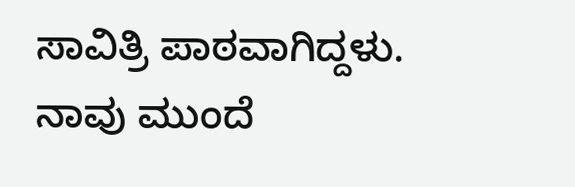ಸಾವಿತ್ರಿ ಪಾಠವಾಗಿದ್ದಳು. ನಾವು ಮುಂದೆ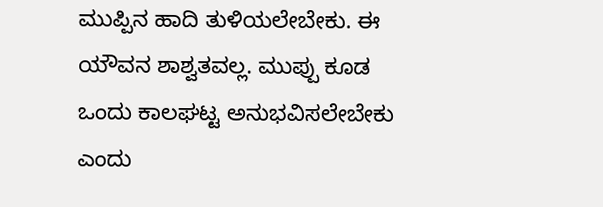ಮುಪ್ಪಿನ ಹಾದಿ ತುಳಿಯಲೇಬೇಕು. ಈ ಯೌವನ ಶಾಶ್ವತವಲ್ಲ. ಮುಪ್ಪು ಕೂಡ ಒಂದು ಕಾಲಘಟ್ಟ ಅನುಭವಿಸಲೇಬೇಕು ಎಂದು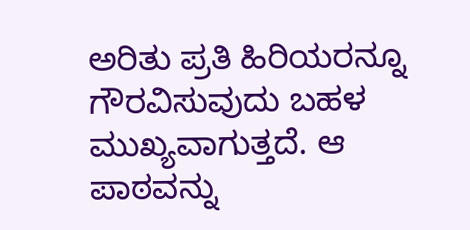ಅರಿತು ಪ್ರತಿ ಹಿರಿಯರನ್ನೂ ಗೌರವಿಸುವುದು ಬಹಳ ಮುಖ್ಯವಾಗುತ್ತದೆ. ಆ ಪಾಠವನ್ನು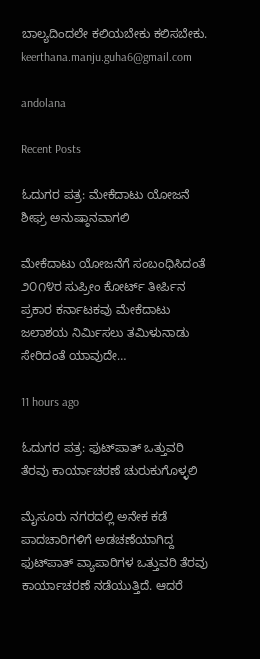ಬಾಲ್ಯದಿಂದಲೇ ಕಲಿಯಬೇಕು ಕಲಿಸಬೇಕು.
keerthana.manju.guha6@gmail.com

andolana

Recent Posts

ಓದುಗರ ಪತ್ರ: ಮೇಕೆದಾಟು ಯೋಜನೆ ಶೀಘ್ರ ಅನುಷ್ಠಾನವಾಗಲಿ

ಮೇಕೆದಾಟು ಯೋಜನೆಗೆ ಸಂಬಂಧಿಸಿದಂತೆ ೨೦೧೪ರ ಸುಪ್ರೀಂ ಕೋರ್ಟ್ ತೀರ್ಪಿನ ಪ್ರಕಾರ ಕರ್ನಾಟಕವು ಮೇಕೆದಾಟು ಜಲಾಶಯ ನಿರ್ಮಿಸಲು ತಮಿಳುನಾಡು ಸೇರಿದಂತೆ ಯಾವುದೇ…

11 hours ago

ಓದುಗರ ಪತ್ರ: ಫುಟ್‌ಪಾತ್ ಒತ್ತುವರಿ ತೆರವು ಕಾರ್ಯಾಚರಣೆ ಚುರುಕುಗೊಳ್ಳಲಿ

ಮೈಸೂರು ನಗರದಲ್ಲಿ ಅನೇಕ ಕಡೆ ಪಾದಚಾರಿಗಳಿಗೆ ಅಡಚಣೆಯಾಗಿದ್ದ ಫುಟ್‌ಪಾತ್ ವ್ಯಾಪಾರಿಗಳ ಒತ್ತುವರಿ ತೆರವು ಕಾರ್ಯಾಚರಣೆ ನಡೆಯುತ್ತಿದೆ. ಆದರೆ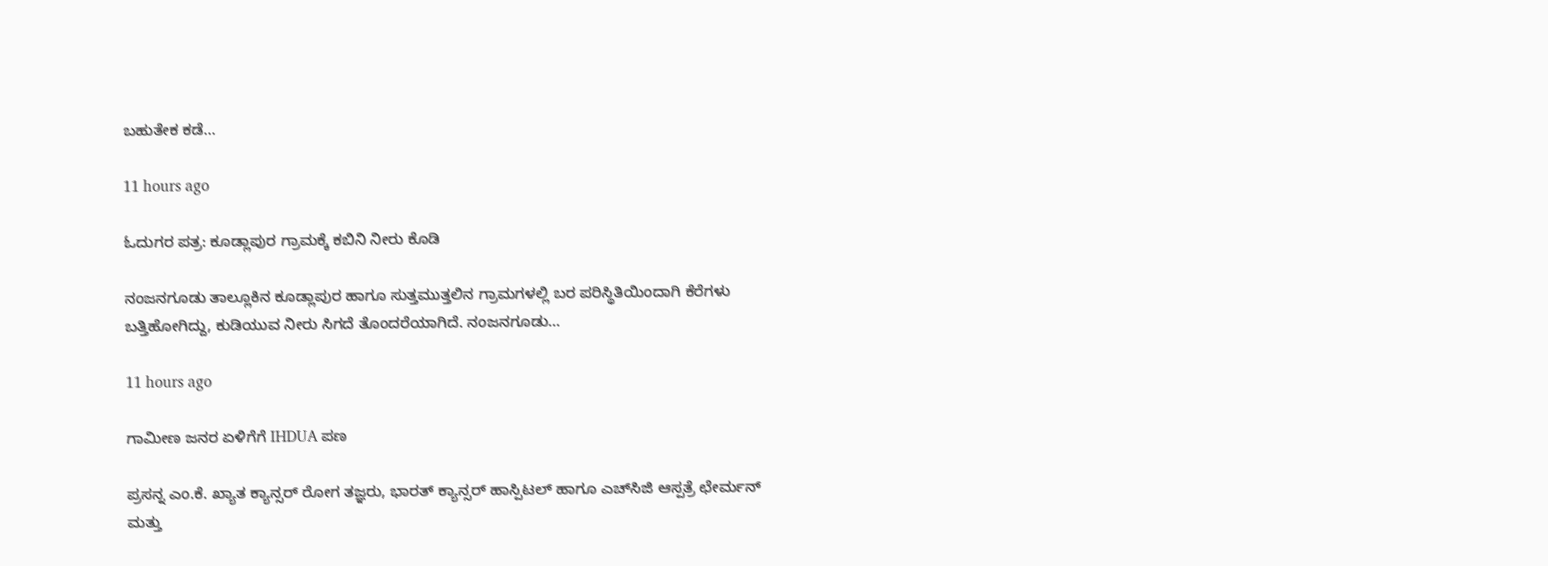ಬಹುತೇಕ ಕಡೆ…

11 hours ago

ಓದುಗರ ಪತ್ರ: ಕೂಡ್ಲಾಪುರ ಗ್ರಾಮಕ್ಕೆ ಕಬಿನಿ ನೀರು ಕೊಡಿ

ನಂಜನಗೂಡು ತಾಲ್ಲೂಕಿನ ಕೂಡ್ಲಾಪುರ ಹಾಗೂ ಸುತ್ತಮುತ್ತಲಿನ ಗ್ರಾಮಗಳಲ್ಲಿ ಬರ ಪರಿಸ್ಥಿತಿಯಿಂದಾಗಿ ಕೆರೆಗಳು ಬತ್ತಿಹೋಗಿದ್ದು, ಕುಡಿಯುವ ನೀರು ಸಿಗದೆ ತೊಂದರೆಯಾಗಿದೆ. ನಂಜನಗೂಡು…

11 hours ago

ಗಾಮೀಣ ಜನರ ಏಳಿಗೆಗೆ IHDUA ಪಣ

ಪ್ರಸನ್ನ ಎಂ.ಕೆ. ಖ್ಯಾತ ಕ್ಯಾನ್ಸರ್ ರೋಗ ತಜ್ಞರು, ಭಾರತ್ ಕ್ಯಾನ್ಸರ್ ಹಾಸ್ಪಿಟಲ್ ಹಾಗೂ ಎಚ್‌ಸಿಜಿ ಆಸ್ಪತ್ರೆ ಛೇರ್ಮನ್ ಮತ್ತು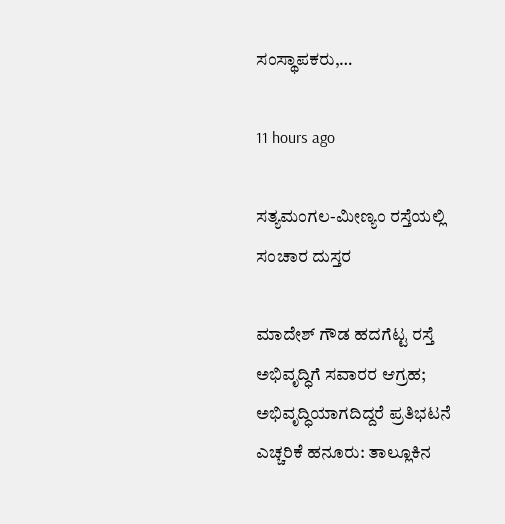ಸಂಸ್ಥಾಪಕರು,…

11 hours ago

ಸತ್ಯಮಂಗಲ-ಮೀಣ್ಯಂ ರಸ್ತೆಯಲ್ಲಿ ಸಂಚಾರ ದುಸ್ತರ

ಮಾದೇಶ್ ಗೌಡ ಹದಗೆಟ್ಟ ರಸ್ತೆ ಅಭಿವೃದ್ಧಿಗೆ ಸವಾರರ ಆಗ್ರಹ; ಅಭಿವೃದ್ಧಿಯಾಗದಿದ್ದರೆ ಪ್ರತಿಭಟನೆ ಎಚ್ಚರಿಕೆ ಹನೂರು: ತಾಲ್ಲೂಕಿನ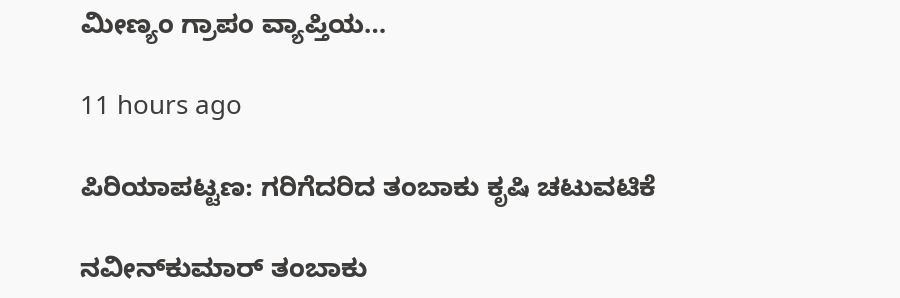ಮೀಣ್ಯಂ ಗ್ರಾಪಂ ವ್ಯಾಪ್ತಿಯ…

11 hours ago

ಪಿರಿಯಾಪಟ್ಟಣ: ಗರಿಗೆದರಿದ ತಂಬಾಕು ಕೃಷಿ ಚಟುವಟಿಕೆ

ನವೀನ್‌ಕುಮಾರ್ ತಂಬಾಕು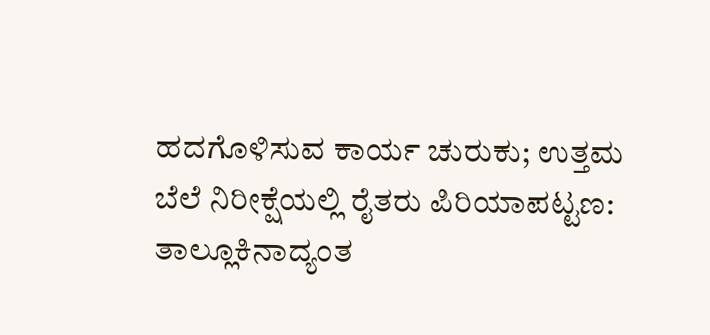ಹದಗೊಳಿಸುವ ಕಾರ್ಯ ಚುರುಕು; ಉತ್ತಮ ಬೆಲೆ ನಿರೀಕ್ಷೆಯಲ್ಲಿ ರೈತರು ಪಿರಿಯಾಪಟ್ಟಣ: ತಾಲ್ಲೂಕಿನಾದ್ಯಂತ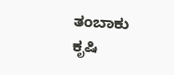ತಂಬಾಕು ಕೃಷಿ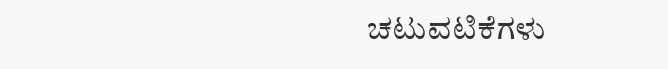ಚಟುವಟಿಕೆಗಳು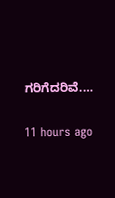ಗರಿಗೆದರಿವೆ.…

11 hours ago